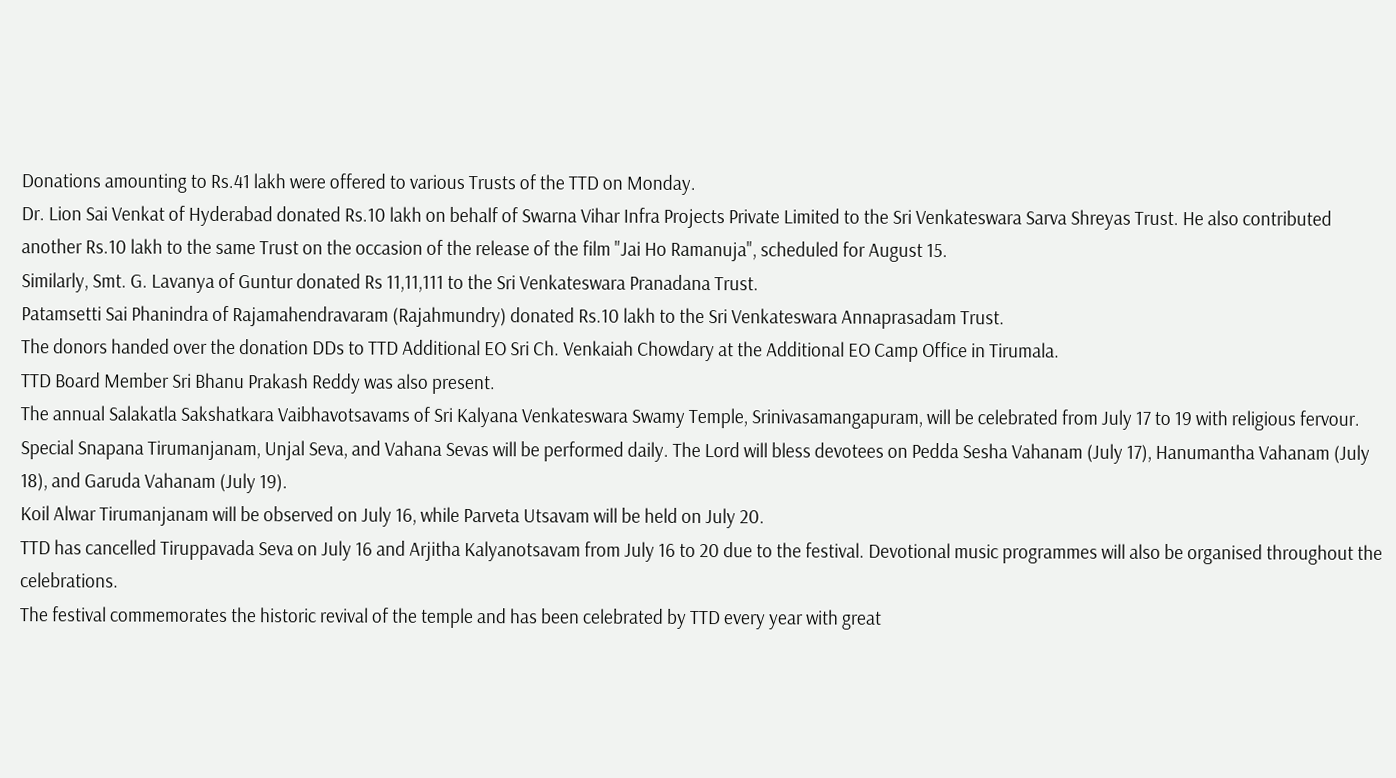Donations amounting to Rs.41 lakh were offered to various Trusts of the TTD on Monday.
Dr. Lion Sai Venkat of Hyderabad donated Rs.10 lakh on behalf of Swarna Vihar Infra Projects Private Limited to the Sri Venkateswara Sarva Shreyas Trust. He also contributed another Rs.10 lakh to the same Trust on the occasion of the release of the film "Jai Ho Ramanuja", scheduled for August 15.
Similarly, Smt. G. Lavanya of Guntur donated Rs 11,11,111 to the Sri Venkateswara Pranadana Trust.
Patamsetti Sai Phanindra of Rajamahendravaram (Rajahmundry) donated Rs.10 lakh to the Sri Venkateswara Annaprasadam Trust.
The donors handed over the donation DDs to TTD Additional EO Sri Ch. Venkaiah Chowdary at the Additional EO Camp Office in Tirumala.
TTD Board Member Sri Bhanu Prakash Reddy was also present.
The annual Salakatla Sakshatkara Vaibhavotsavams of Sri Kalyana Venkateswara Swamy Temple, Srinivasamangapuram, will be celebrated from July 17 to 19 with religious fervour.
Special Snapana Tirumanjanam, Unjal Seva, and Vahana Sevas will be performed daily. The Lord will bless devotees on Pedda Sesha Vahanam (July 17), Hanumantha Vahanam (July 18), and Garuda Vahanam (July 19).
Koil Alwar Tirumanjanam will be observed on July 16, while Parveta Utsavam will be held on July 20.
TTD has cancelled Tiruppavada Seva on July 16 and Arjitha Kalyanotsavam from July 16 to 20 due to the festival. Devotional music programmes will also be organised throughout the celebrations.
The festival commemorates the historic revival of the temple and has been celebrated by TTD every year with great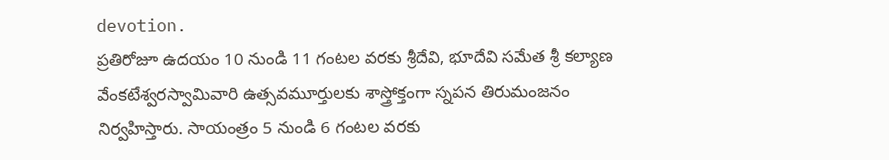devotion.
ప్రతిరోజూ ఉదయం 10 నుండి 11 గంటల వరకు శ్రీదేవి, భూదేవి సమేత శ్రీ కల్యాణ వేంకటేశ్వరస్వామివారి ఉత్సవమూర్తులకు శాస్త్రోక్తంగా స్నపన తిరుమంజనం నిర్వహిస్తారు. సాయంత్రం 5 నుండి 6 గంటల వరకు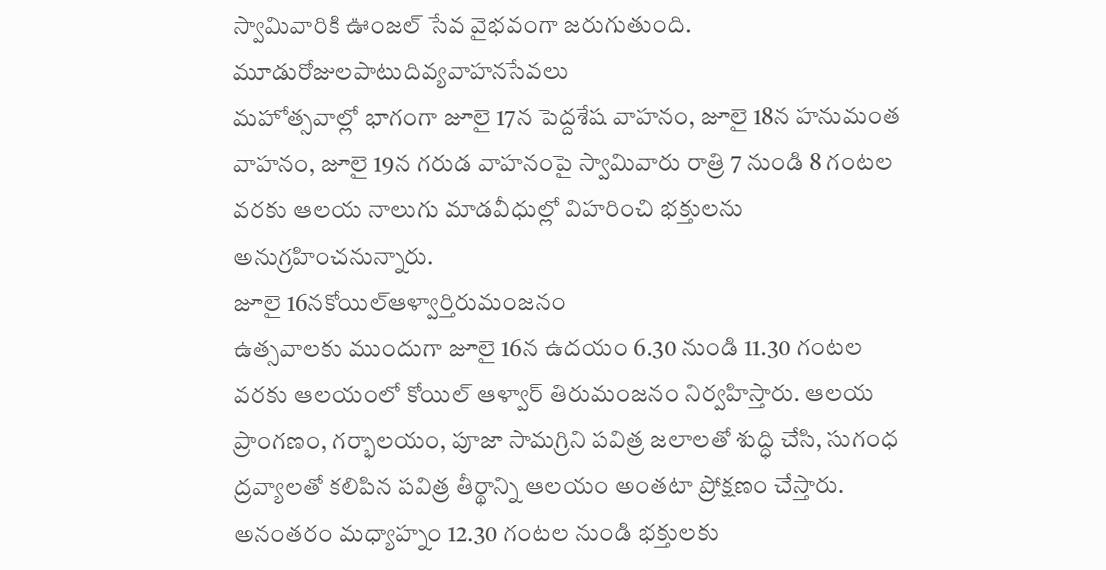స్వామివారికి ఊంజల్ సేవ వైభవంగా జరుగుతుంది.
మూడురోజులపాటుదివ్యవాహనసేవలు
మహోత్సవాల్లో భాగంగా జూలై 17న పెద్దశేష వాహనం, జూలై 18న హనుమంత వాహనం, జూలై 19న గరుడ వాహనంపై స్వామివారు రాత్రి 7 నుండి 8 గంటల వరకు ఆలయ నాలుగు మాడవీధుల్లో విహరించి భక్తులను అనుగ్రహించనున్నారు.
జూలై 16నకోయిల్ఆళ్వార్తిరుమంజనం
ఉత్సవాలకు ముందుగా జూలై 16న ఉదయం 6.30 నుండి 11.30 గంటల వరకు ఆలయంలో కోయిల్ ఆళ్వార్ తిరుమంజనం నిర్వహిస్తారు. ఆలయ ప్రాంగణం, గర్భాలయం, పూజా సామగ్రిని పవిత్ర జలాలతో శుద్ధి చేసి, సుగంధ ద్రవ్యాలతో కలిపిన పవిత్ర తీర్థాన్ని ఆలయం అంతటా ప్రోక్షణం చేస్తారు. అనంతరం మధ్యాహ్నం 12.30 గంటల నుండి భక్తులకు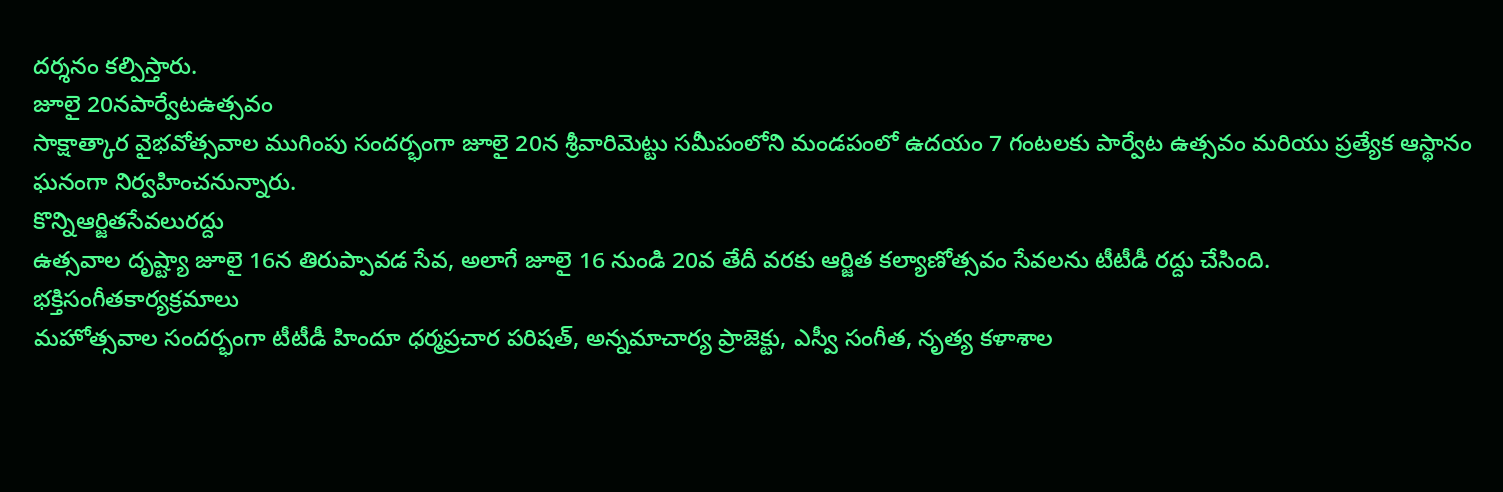దర్శనం కల్పిస్తారు.
జూలై 20నపార్వేటఉత్సవం
సాక్షాత్కార వైభవోత్సవాల ముగింపు సందర్భంగా జూలై 20న శ్రీవారిమెట్టు సమీపంలోని మండపంలో ఉదయం 7 గంటలకు పార్వేట ఉత్సవం మరియు ప్రత్యేక ఆస్థానం ఘనంగా నిర్వహించనున్నారు.
కొన్నిఆర్జితసేవలురద్దు
ఉత్సవాల దృష్ట్యా జూలై 16న తిరుప్పావడ సేవ, అలాగే జూలై 16 నుండి 20వ తేదీ వరకు ఆర్జిత కల్యాణోత్సవం సేవలను టీటీడీ రద్దు చేసింది.
భక్తిసంగీతకార్యక్రమాలు
మహోత్సవాల సందర్భంగా టీటీడీ హిందూ ధర్మప్రచార పరిషత్, అన్నమాచార్య ప్రాజెక్టు, ఎస్వీ సంగీత, నృత్య కళాశాల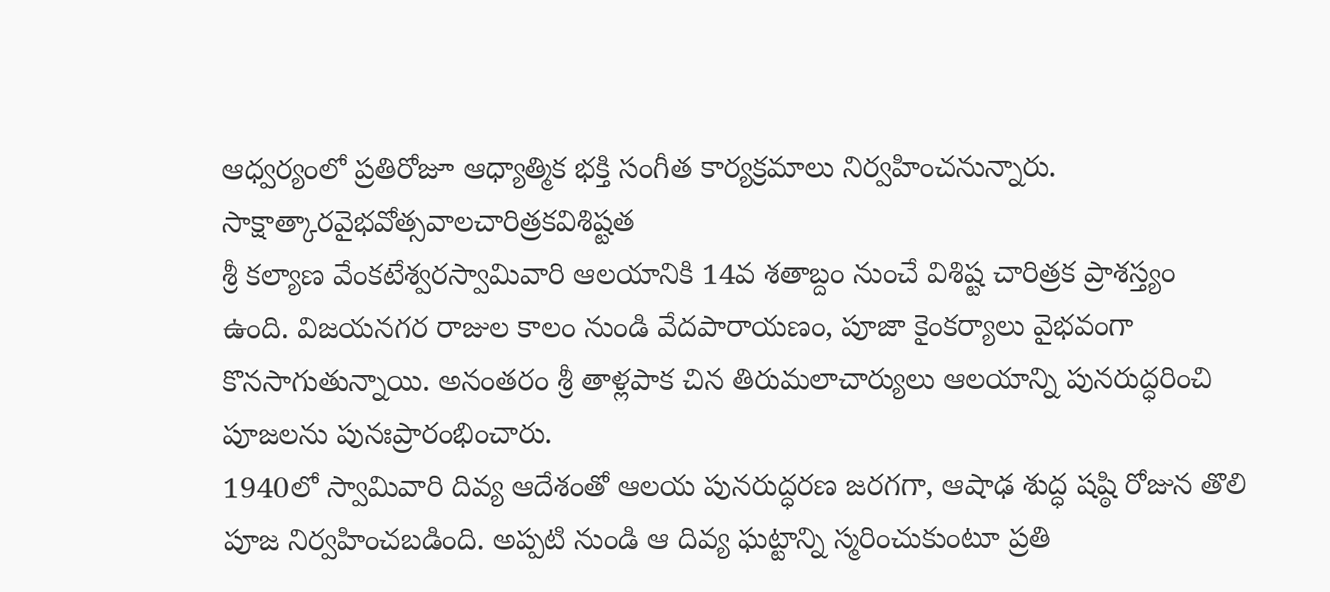ఆధ్వర్యంలో ప్రతిరోజూ ఆధ్యాత్మిక భక్తి సంగీత కార్యక్రమాలు నిర్వహించనున్నారు.
సాక్షాత్కారవైభవోత్సవాలచారిత్రకవిశిష్టత
శ్రీ కల్యాణ వేంకటేశ్వరస్వామివారి ఆలయానికి 14వ శతాబ్దం నుంచే విశిష్ట చారిత్రక ప్రాశస్త్యం ఉంది. విజయనగర రాజుల కాలం నుండి వేదపారాయణం, పూజా కైంకర్యాలు వైభవంగా కొనసాగుతున్నాయి. అనంతరం శ్రీ తాళ్లపాక చిన తిరుమలాచార్యులు ఆలయాన్ని పునరుద్ధరించి పూజలను పునఃప్రారంభించారు.
1940లో స్వామివారి దివ్య ఆదేశంతో ఆలయ పునరుద్ధరణ జరగగా, ఆషాఢ శుద్ధ షష్ఠి రోజున తొలి పూజ నిర్వహించబడింది. అప్పటి నుండి ఆ దివ్య ఘట్టాన్ని స్మరించుకుంటూ ప్రతి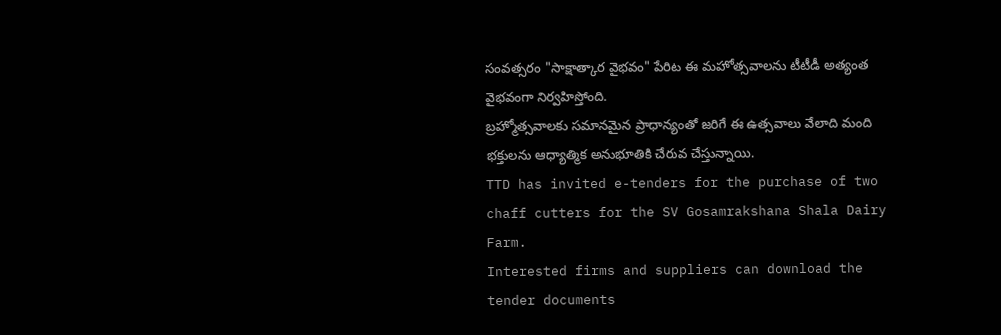సంవత్సరం "సాక్షాత్కార వైభవం" పేరిట ఈ మహోత్సవాలను టీటీడీ అత్యంత వైభవంగా నిర్వహిస్తోంది.
బ్రహ్మోత్సవాలకు సమానమైన ప్రాధాన్యంతో జరిగే ఈ ఉత్సవాలు వేలాది మంది భక్తులను ఆధ్యాత్మిక అనుభూతికి చేరువ చేస్తున్నాయి.
TTD has invited e-tenders for the purchase of two chaff cutters for the SV Gosamrakshana Shala Dairy Farm.
Interested firms and suppliers can download the tender documents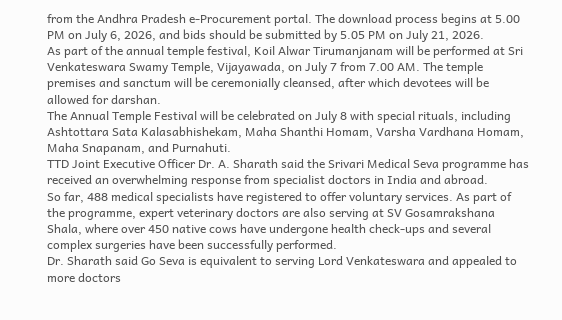from the Andhra Pradesh e-Procurement portal. The download process begins at 5.00 PM on July 6, 2026, and bids should be submitted by 5.05 PM on July 21, 2026.
As part of the annual temple festival, Koil Alwar Tirumanjanam will be performed at Sri Venkateswara Swamy Temple, Vijayawada, on July 7 from 7.00 AM. The temple premises and sanctum will be ceremonially cleansed, after which devotees will be allowed for darshan.
The Annual Temple Festival will be celebrated on July 8 with special rituals, including Ashtottara Sata Kalasabhishekam, Maha Shanthi Homam, Varsha Vardhana Homam, Maha Snapanam, and Purnahuti.
TTD Joint Executive Officer Dr. A. Sharath said the Srivari Medical Seva programme has received an overwhelming response from specialist doctors in India and abroad.
So far, 488 medical specialists have registered to offer voluntary services. As part of the programme, expert veterinary doctors are also serving at SV Gosamrakshana Shala, where over 450 native cows have undergone health check-ups and several complex surgeries have been successfully performed.
Dr. Sharath said Go Seva is equivalent to serving Lord Venkateswara and appealed to more doctors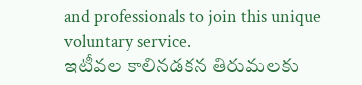and professionals to join this unique voluntary service.
ఇటీవల కాలినడకన తిరుమలకు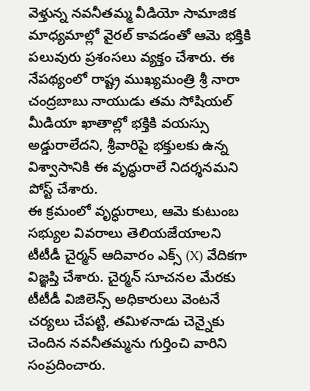వెళ్తున్న నవనీతమ్మ వీడియో సామాజిక మాధ్యమాల్లో వైరల్ కావడంతో ఆమె భక్తికి పలువురు ప్రశంసలు వ్యక్తం చేశారు. ఈ నేపథ్యంలో రాష్ట్ర ముఖ్యమంత్రి శ్రీ నారా చంద్రబాబు నాయుడు తమ సోషియల్ మీడియా ఖాతాల్లో భక్తికి వయస్సు అడ్డురాలేదని, శ్రీవారిపై భక్తులకు ఉన్న విశ్వాసానికి ఈ వృద్ధురాలే నిదర్శనమని పోస్ట్ చేశారు.
ఈ క్రమంలో వృద్ధురాలు, ఆమె కుటుంబ సభ్యుల వివరాలు తెలియజేయాలని టీటీడీ చైర్మన్ ఆదివారం ఎక్స్ (X) వేదికగా విజ్ఞప్తి చేశారు. చైర్మన్ సూచనల మేరకు టీటీడీ విజిలెన్స్ అధికారులు వెంటనే చర్యలు చేపట్టి, తమిళనాడు చెన్నైకు చెందిన నవనీతమ్మను గుర్తించి వారిని సంప్రదించారు.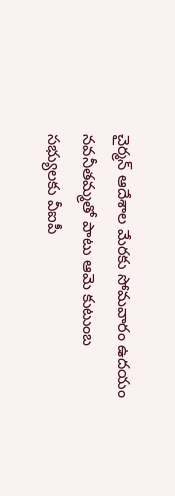చైర్మన్ ఆదేశాల మేరకు సోమవారం ఉదయం నవనీతమ్మతో పాటు ఆమె కుటుంబ సభ్యులకు వీఐపీ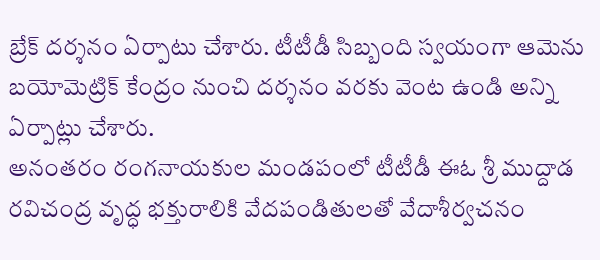బ్రేక్ దర్శనం ఏర్పాటు చేశారు. టీటీడీ సిబ్బంది స్వయంగా ఆమెను బయోమెట్రిక్ కేంద్రం నుంచి దర్శనం వరకు వెంట ఉండి అన్ని ఏర్పాట్లు చేశారు.
అనంతరం రంగనాయకుల మండపంలో టీటీడీ ఈఓ శ్రీ ముద్దాడ రవిచంద్ర వృద్ధ భక్తురాలికి వేదపండితులతో వేదాశీర్వచనం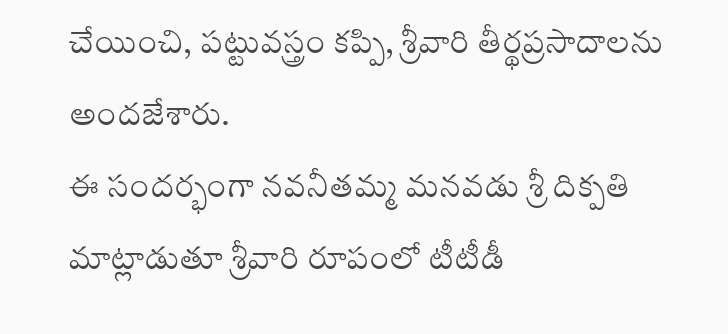చేయించి, పట్టువస్త్రం కప్పి, శ్రీవారి తీర్థప్రసాదాలను అందజేశారు.
ఈ సందర్భంగా నవనీతమ్మ మనవడు శ్రీ దిక్పతి మాట్లాడుతూ శ్రీవారి రూపంలో టీటీడీ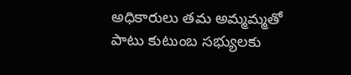అధికారులు తమ అమ్మమ్మతో పాటు కుటుంబ సభ్యులకు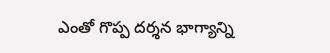ఎంతో గొప్ప దర్శన భాగ్యాన్ని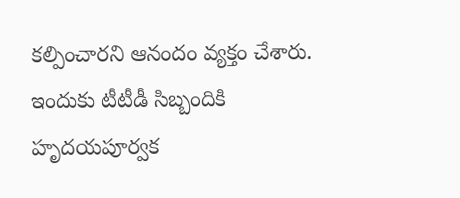కల్పించారని ఆనందం వ్యక్తం చేశారు. ఇందుకు టీటీడీ సిబ్బందికి హృదయపూర్వక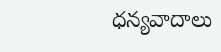ధన్యవాదాలు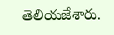తెలియజేశారు.